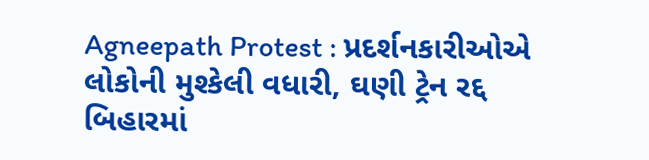Agneepath Protest : પ્રદર્શનકારીઓએ લોકોની મુશ્કેલી વધારી, ઘણી ટ્રેન રદ્દ
બિહારમાં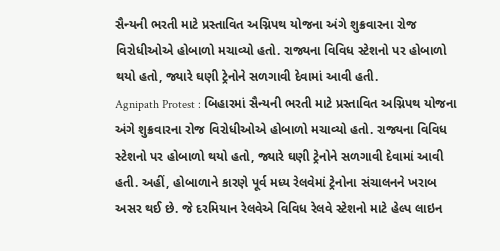સૈન્યની ભરતી માટે પ્રસ્તાવિત અગ્નિપથ યોજના અંગે શુક્રવારના રોજ વિરોધીઓએ હોબાળો મચાવ્યો હતો. રાજ્યના વિવિધ સ્ટેશનો પર હોબાળો થયો હતો, જ્યારે ઘણી ટ્રેનોને સળગાવી દેવામાં આવી હતી.
Agnipath Protest : બિહારમાં સૈન્યની ભરતી માટે પ્રસ્તાવિત અગ્નિપથ યોજના અંગે શુક્રવારના રોજ વિરોધીઓએ હોબાળો મચાવ્યો હતો. રાજ્યના વિવિધ સ્ટેશનો પર હોબાળો થયો હતો, જ્યારે ઘણી ટ્રેનોને સળગાવી દેવામાં આવી હતી. અહીં, હોબાળાને કારણે પૂર્વ મધ્ય રેલવેમાં ટ્રેનોના સંચાલનને ખરાબ અસર થઈ છે. જે દરમિયાન રેલવેએ વિવિધ રેલવે સ્ટેશનો માટે હેલ્પ લાઇન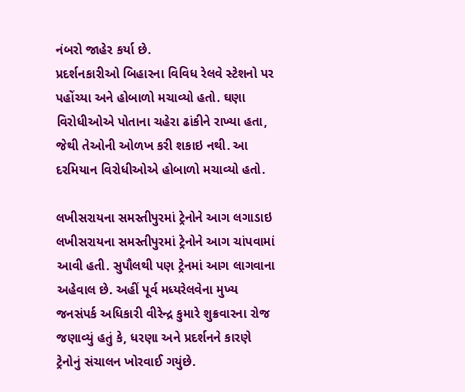નંબરો જાહેર કર્યા છે.
પ્રદર્શનકારીઓ બિહારના વિવિધ રેલવે સ્ટેશનો પર પહોંચ્યા અને હોબાળો મચાવ્યો હતો. ઘણા વિરોધીઓએ પોતાના ચહેરા ઢાંકીને રાખ્યા હતા, જેથી તેઓની ઓળખ કરી શકાઇ નથી. આ દરમિયાન વિરોધીઓએ હોબાળો મચાવ્યો હતો.

લખીસરાયના સમસ્તીપુરમાં ટ્રેનોને આગ લગાડાઇ
લખીસરાયના સમસ્તીપુરમાં ટ્રેનોને આગ ચાંપવામાં આવી હતી. સુપૌલથી પણ ટ્રેનમાં આગ લાગવાના અહેવાલ છે. અહીં પૂર્વ મધ્યરેલવેના મુખ્ય જનસંપર્ક અધિકારી વીરેન્દ્ર કુમારે શુક્રવારના રોજ જણાવ્યું હતું કે, ધરણા અને પ્રદર્શનને કારણે ટ્રેનોનું સંચાલન ખોરવાઈ ગયુંછે.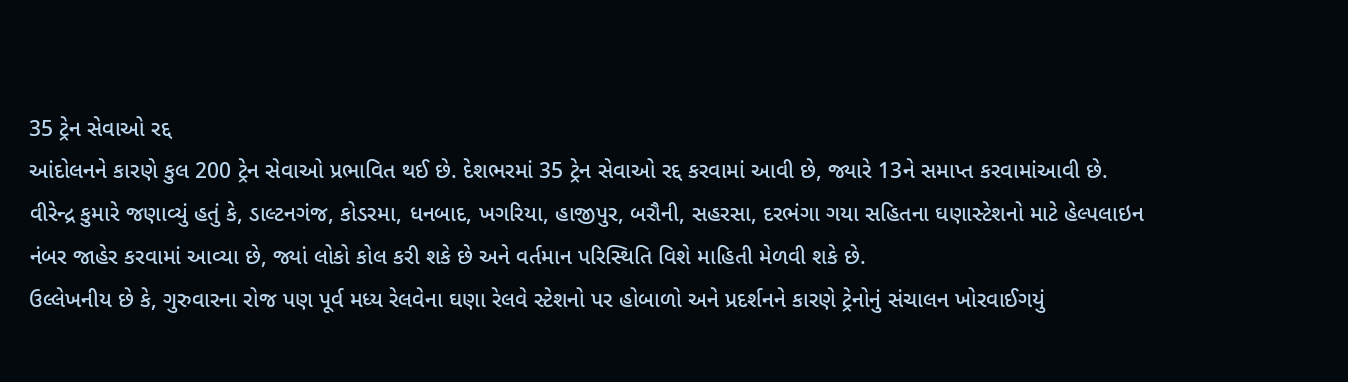35 ટ્રેન સેવાઓ રદ્દ
આંદોલનને કારણે કુલ 200 ટ્રેન સેવાઓ પ્રભાવિત થઈ છે. દેશભરમાં 35 ટ્રેન સેવાઓ રદ્દ કરવામાં આવી છે, જ્યારે 13ને સમાપ્ત કરવામાંઆવી છે.
વીરેન્દ્ર કુમારે જણાવ્યું હતું કે, ડાલ્ટનગંજ, કોડરમા, ધનબાદ, ખગરિયા, હાજીપુર, બરૌની, સહરસા, દરભંગા ગયા સહિતના ઘણાસ્ટેશનો માટે હેલ્પલાઇન નંબર જાહેર કરવામાં આવ્યા છે, જ્યાં લોકો કોલ કરી શકે છે અને વર્તમાન પરિસ્થિતિ વિશે માહિતી મેળવી શકે છે.
ઉલ્લેખનીય છે કે, ગુરુવારના રોજ પણ પૂર્વ મધ્ય રેલવેના ઘણા રેલવે સ્ટેશનો પર હોબાળો અને પ્રદર્શનને કારણે ટ્રેનોનું સંચાલન ખોરવાઈગયું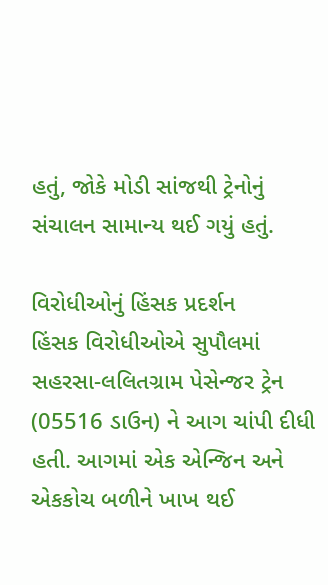હતું, જોકે મોડી સાંજથી ટ્રેનોનું સંચાલન સામાન્ય થઈ ગયું હતું.

વિરોધીઓનું હિંસક પ્રદર્શન
હિંસક વિરોધીઓએ સુપૌલમાં સહરસા-લલિતગ્રામ પેસેન્જર ટ્રેન (05516 ડાઉન) ને આગ ચાંપી દીધી હતી. આગમાં એક એન્જિન અને એકકોચ બળીને ખાખ થઈ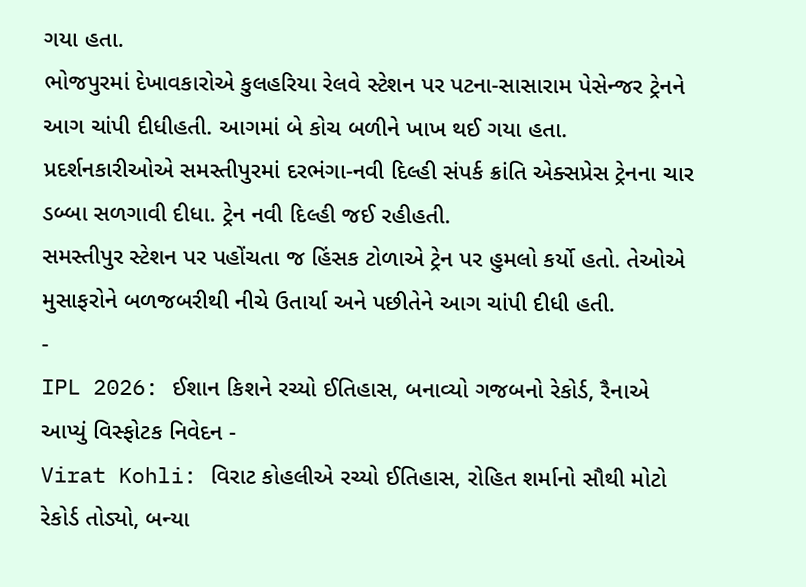ગયા હતા.
ભોજપુરમાં દેખાવકારોએ કુલહરિયા રેલવે સ્ટેશન પર પટના-સાસારામ પેસેન્જર ટ્રેનને આગ ચાંપી દીધીહતી. આગમાં બે કોચ બળીને ખાખ થઈ ગયા હતા.
પ્રદર્શનકારીઓએ સમસ્તીપુરમાં દરભંગા-નવી દિલ્હી સંપર્ક ક્રાંતિ એક્સપ્રેસ ટ્રેનના ચાર ડબ્બા સળગાવી દીધા. ટ્રેન નવી દિલ્હી જઈ રહીહતી.
સમસ્તીપુર સ્ટેશન પર પહોંચતા જ હિંસક ટોળાએ ટ્રેન પર હુમલો કર્યો હતો. તેઓએ મુસાફરોને બળજબરીથી નીચે ઉતાર્યા અને પછીતેને આગ ચાંપી દીધી હતી.
-
IPL 2026: ઈશાન કિશને રચ્યો ઈતિહાસ, બનાવ્યો ગજબનો રેકોર્ડ, રૈનાએ આપ્યું વિસ્ફોટક નિવેદન -
Virat Kohli: વિરાટ કોહલીએ રચ્યો ઈતિહાસ, રોહિત શર્માનો સૌથી મોટો રેકોર્ડ તોડ્યો, બન્યા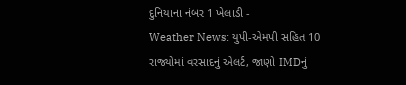દુનિયાના નંબર 1 ખેલાડી -
Weather News: યુપી-એમપી સહિત 10 રાજ્યોમાં વરસાદનું એલર્ટ, જાણો IMDનું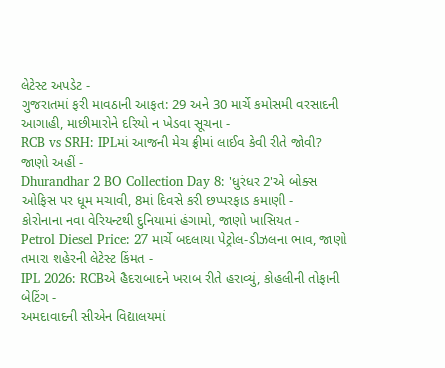લેટેસ્ટ અપડેટ -
ગુજરાતમાં ફરી માવઠાની આફત: 29 અને 30 માર્ચે કમોસમી વરસાદની આગાહી, માછીમારોને દરિયો ન ખેડવા સૂચના -
RCB vs SRH: IPLમાં આજની મેચ ફ્રીમાં લાઈવ કેવી રીતે જોવી? જાણો અહીં -
Dhurandhar 2 BO Collection Day 8: 'ધુરંધર 2'એ બોક્સ ઓફિસ પર ધૂમ મચાવી, 8માં દિવસે કરી છપ્પરફાડ કમાણી -
કોરોનાના નવા વેરિયન્ટથી દુનિયામાં હંગામો, જાણો ખાસિયત -
Petrol Diesel Price: 27 માર્ચે બદલાયા પેટ્રોલ-ડીઝલના ભાવ, જાણો તમારા શહેરની લેટેસ્ટ કિંમત -
IPL 2026: RCBએ હૈદરાબાદને ખરાબ રીતે હરાવ્યું, કોહલીની તોફાની બેટિંગ -
અમદાવાદની સીએન વિદ્યાલયમાં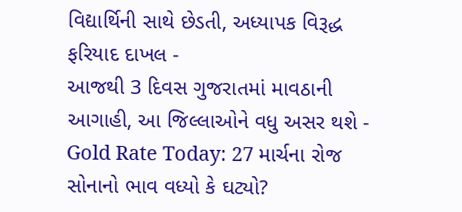વિદ્યાર્થિની સાથે છેડતી, અધ્યાપક વિરૂદ્ધ ફરિયાદ દાખલ -
આજથી 3 દિવસ ગુજરાતમાં માવઠાની આગાહી, આ જિલ્લાઓને વધુ અસર થશે -
Gold Rate Today: 27 માર્ચના રોજ સોનાનો ભાવ વધ્યો કે ઘટ્યો?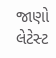જાણો લેટેસ્ટ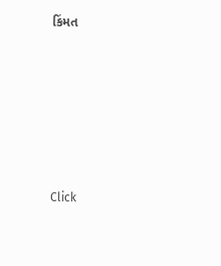કિંમત









Click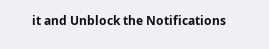it and Unblock the Notifications